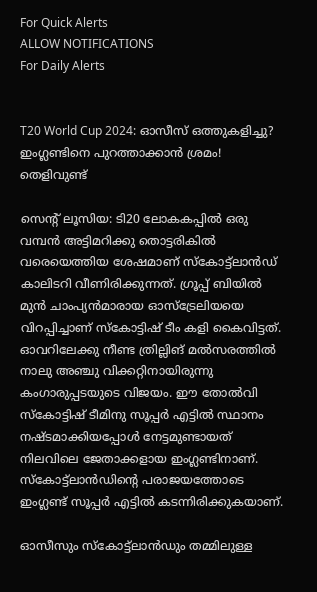For Quick Alerts
ALLOW NOTIFICATIONS
For Daily Alerts


T20 World Cup 2024: ഓസീസ് ഒത്തുകളിച്ചു? ഇംഗ്ലണ്ടിനെ പുറത്താക്കാന്‍ ശ്രമം! തെളിവുണ്ട്

സെന്റ് ലൂസിയ: ടി20 ലോകകപ്പില്‍ ഒരു വമ്പന്‍ അട്ടിമറിക്കു തൊട്ടരികില്‍ വരെയെത്തിയ ശേഷമാണ് സ്‌കോട്ട്‌ലാന്‍ഡ് കാലിടറി വീണിരിക്കുന്നത്. ഗ്രൂപ്പ് ബിയില്‍ മുന്‍ ചാംപ്യന്‍മാരായ ഓസ്‌ട്രേലിയയെ വിറപ്പിച്ചാണ് സ്‌കോട്ടിഷ് ടീം കളി കൈവിട്ടത്. ഓവറിലേക്കു നീണ്ട ത്രില്ലിങ് മല്‍സരത്തില്‍ നാലു അഞ്ചു വിക്കറ്റിനായിരുന്നു കംഗാരുപ്പടയുടെ വിജയം. ഈ തോല്‍വി സ്‌കോട്ടിഷ് ടീമിനു സൂപ്പര്‍ എട്ടില്‍ സ്ഥാനം നഷ്ടമാക്കിയപ്പോള്‍ നേട്ടമുണ്ടായത് നിലവിലെ ജേതാക്കളായ ഇംഗ്ലണ്ടിനാണ്. സ്‌കോട്ട്‌ലാന്‍ഡിന്റെ പരാജയത്തോടെ ഇംഗ്ലണ്ട് സൂപ്പര്‍ എട്ടില്‍ കടന്നിരിക്കുകയാണ്.

ഓസീസും സ്‌കോട്ട്‌ലാന്‍ഡും തമ്മിലുള്ള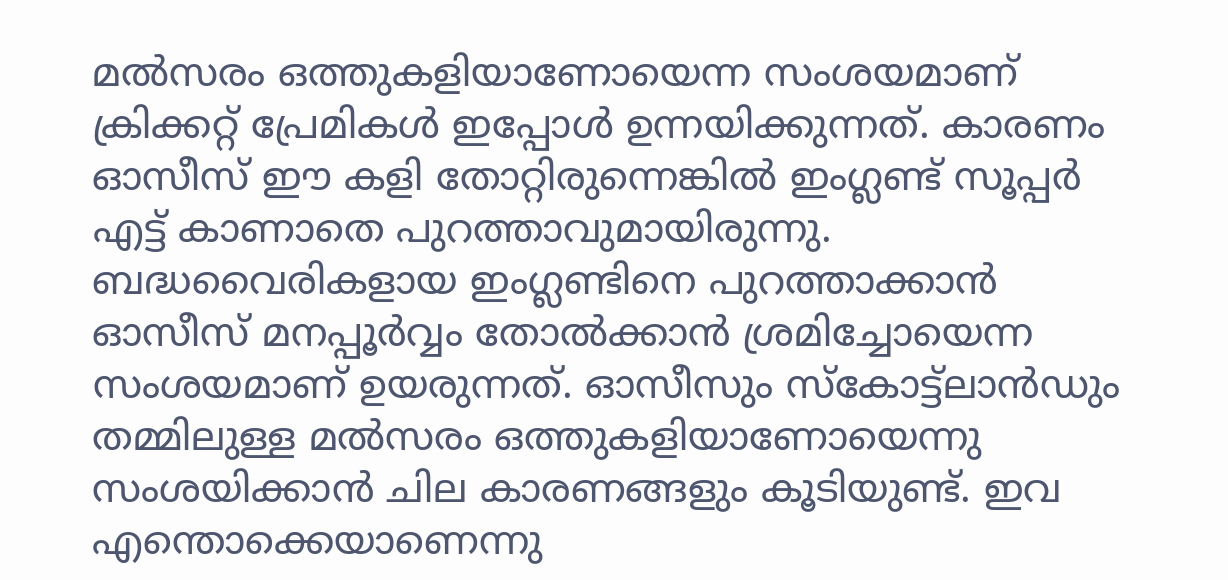മല്‍സരം ഒത്തുകളിയാണോയെന്ന സംശയമാണ് ക്രിക്കറ്റ് പ്രേമികള്‍ ഇപ്പോള്‍ ഉന്നയിക്കുന്നത്. കാരണം ഓസീസ് ഈ കളി തോറ്റിരുന്നെങ്കില്‍ ഇംഗ്ലണ്ട് സൂപ്പര്‍ എട്ട് കാണാതെ പുറത്താവുമായിരുന്നു. ബദ്ധവൈരികളായ ഇംഗ്ലണ്ടിനെ പുറത്താക്കാന്‍ ഓസീസ് മനപ്പൂര്‍വ്വം തോല്‍ക്കാന്‍ ശ്രമിച്ചോയെന്ന സംശയമാണ് ഉയരുന്നത്. ഓസീസും സ്‌കോട്ട്‌ലാന്‍ഡും തമ്മിലുള്ള മല്‍സരം ഒത്തുകളിയാണോയെന്നു സംശയിക്കാന്‍ ചില കാരണങ്ങളും കൂടിയുണ്ട്. ഇവ എന്തൊക്കെയാണെന്നു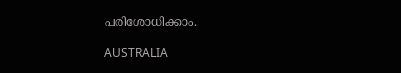പരിശോധിക്കാം.

AUSTRALIA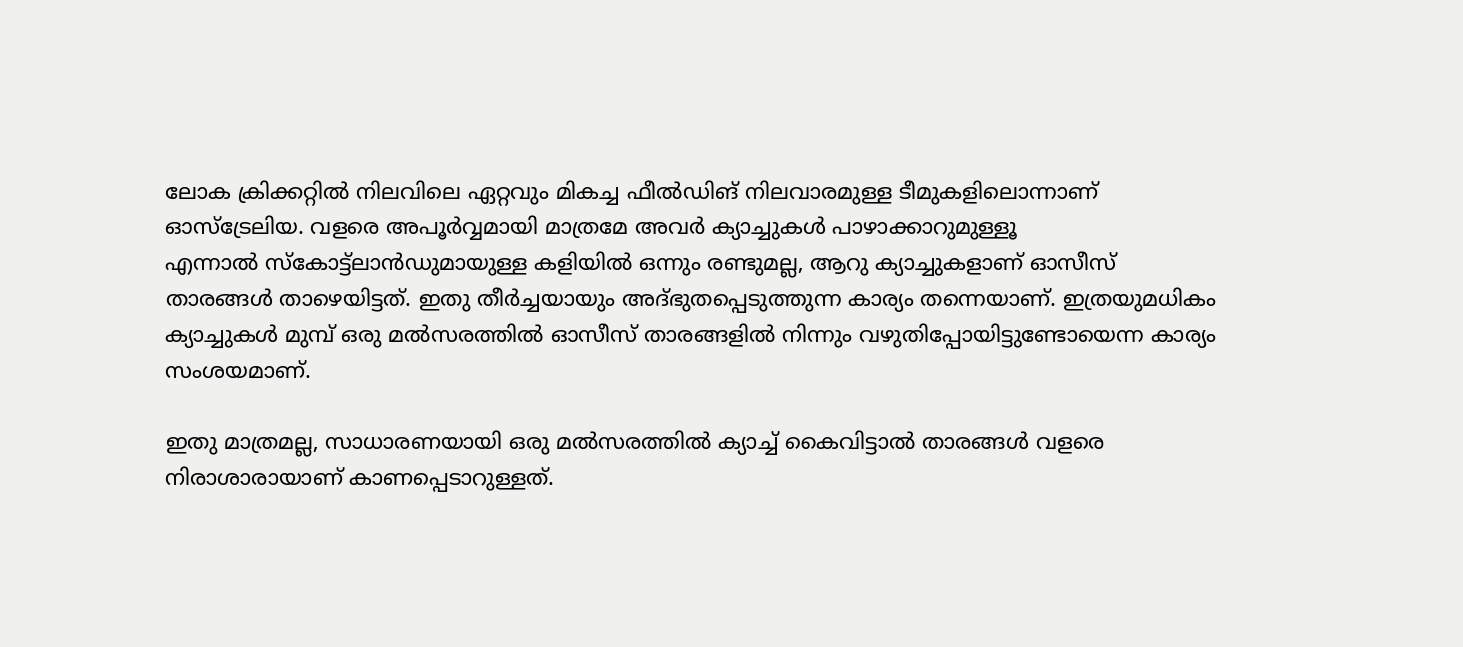ലോക ക്രിക്കറ്റില്‍ നിലവിലെ ഏറ്റവും മികച്ച ഫീല്‍ഡിങ് നിലവാരമുള്ള ടീമുകളിലൊന്നാണ് ഓസ്‌ട്രേലിയ. വളരെ അപൂര്‍വ്വമായി മാത്രമേ അവര്‍ ക്യാച്ചുകള്‍ പാഴാക്കാറുമുള്ളൂ
എന്നാല്‍ സ്‌കോട്ട്‌ലാന്‍ഡുമായുള്ള കളിയില്‍ ഒന്നും രണ്ടുമല്ല, ആറു ക്യാച്ചുകളാണ് ഓസീസ് താരങ്ങള്‍ താഴെയിട്ടത്. ഇതു തീര്‍ച്ചയായും അദ്ഭുതപ്പെടുത്തുന്ന കാര്യം തന്നെയാണ്. ഇത്രയുമധികം ക്യാച്ചുകള്‍ മുമ്പ് ഒരു മല്‍സരത്തില്‍ ഓസീസ് താരങ്ങളില്‍ നിന്നും വഴുതിപ്പോയിട്ടുണ്ടോയെന്ന കാര്യം സംശയമാണ്.

ഇതു മാത്രമല്ല, സാധാരണയായി ഒരു മല്‍സരത്തില്‍ ക്യാച്ച് കൈവിട്ടാല്‍ താരങ്ങള്‍ വളരെ നിരാശാരായാണ് കാണപ്പെടാറുള്ളത്.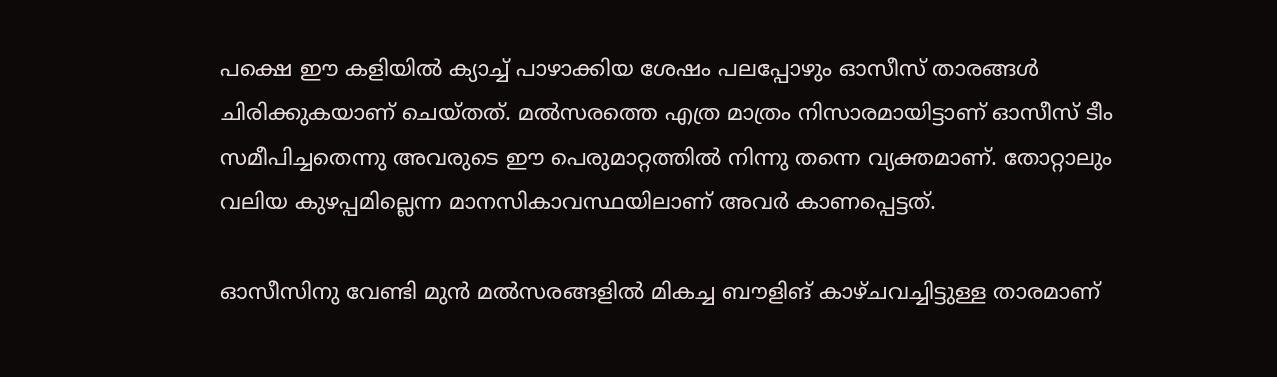പക്ഷെ ഈ കളിയില്‍ ക്യാച്ച് പാഴാക്കിയ ശേഷം പലപ്പോഴും ഓസീസ് താരങ്ങള്‍ ചിരിക്കുകയാണ് ചെയ്തത്. മല്‍സരത്തെ എത്ര മാത്രം നിസാരമായിട്ടാണ് ഓസീസ് ടീം സമീപിച്ചതെന്നു അവരുടെ ഈ പെരുമാറ്റത്തില്‍ നിന്നു തന്നെ വ്യക്തമാണ്. തോറ്റാലും വലിയ കുഴപ്പമില്ലെന്ന മാനസികാവസ്ഥയിലാണ് അവര്‍ കാണപ്പെട്ടത്.

ഓസീസിനു വേണ്ടി മുന്‍ മല്‍സരങ്ങളില്‍ മികച്ച ബൗളിങ് കാഴ്ചവച്ചിട്ടുള്ള താരമാണ്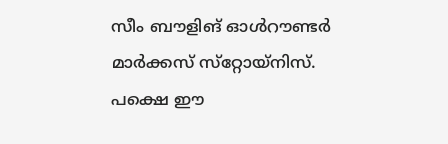സീം ബൗളിങ് ഓള്‍റൗണ്ടര്‍ മാര്‍ക്കസ് സ്‌റ്റോയ്‌നിസ്. പക്ഷെ ഈ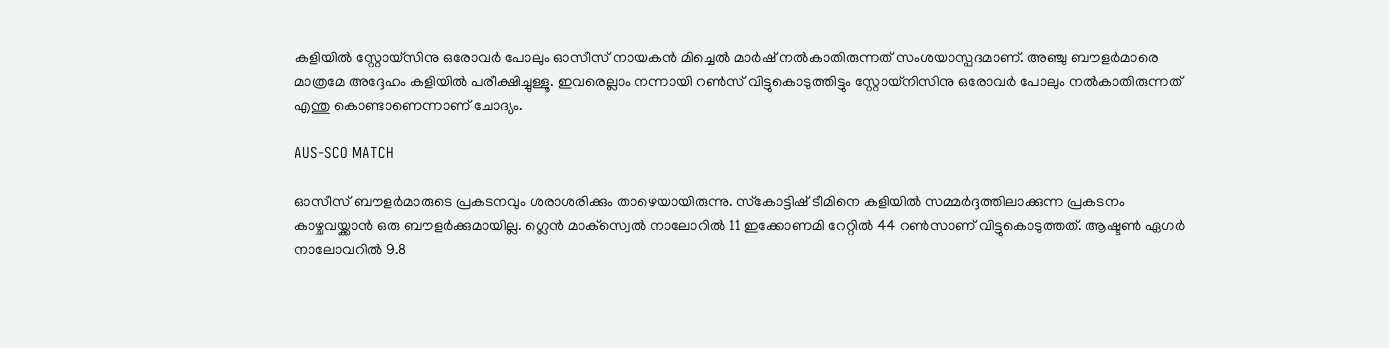കളിയില്‍ സ്റ്റോയ്‌സിനു ഒരോവര്‍ പോലും ഓസീസ് നായകന്‍ മിച്ചെല്‍ മാര്‍ഷ് നല്‍കാതിരുന്നത് സംശയാസ്പദമാണ്. അഞ്ചു ബൗളര്‍മാരെ മാത്രമേ അദ്ദേഹം കളിയില്‍ പരീക്ഷിച്ചുള്ളൂ. ഇവരെല്ലാം നന്നായി റണ്‍സ് വിട്ടുകൊടുത്തിട്ടും സ്റ്റോയ്‌നിസിനു ഒരോവര്‍ പോലും നല്‍കാതിരുന്നത് എന്തു കൊണ്ടാണെന്നാണ് ചോദ്യം.

AUS-SCO MATCH

ഓസീസ് ബൗളര്‍മാരുടെ പ്രകടനവും ശരാശരിക്കും താഴെയായിരുന്നു. സ്‌കോട്ടിഷ് ടീമിനെ കളിയില്‍ സമ്മര്‍ദ്ദത്തിലാക്കുന്ന പ്രകടനം കാഴ്ചവയ്ക്കാന്‍ ഒരു ബൗളര്‍ക്കുമായില്ല. ഗ്ലെന്‍ മാക്‌സ്വെല്‍ നാലോറില്‍ 11 ഇക്കോണമി റേറ്റില്‍ 44 റണ്‍സാണ് വിട്ടുകൊടുത്തത്. ആഷ്ടണ്‍ ഏഗര്‍ നാലോവറില്‍ 9.8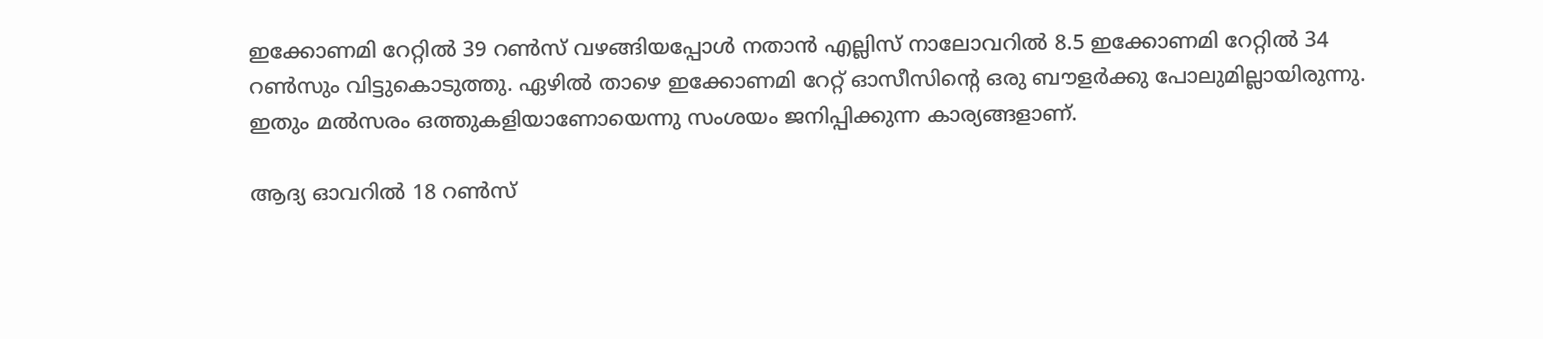ഇക്കോണമി റേറ്റില്‍ 39 റണ്‍സ് വഴങ്ങിയപ്പോള്‍ നതാന്‍ എല്ലിസ് നാലോവറില്‍ 8.5 ഇക്കോണമി റേറ്റില്‍ 34 റണ്‍സും വിട്ടുകൊടുത്തു. ഏഴില്‍ താഴെ ഇക്കോണമി റേറ്റ് ഓസീസിന്റെ ഒരു ബൗളര്‍ക്കു പോലുമില്ലായിരുന്നു. ഇതും മല്‍സരം ഒത്തുകളിയാണോയെന്നു സംശയം ജനിപ്പിക്കുന്ന കാര്യങ്ങളാണ്.

ആദ്യ ഓവറില്‍ 18 റണ്‍സ്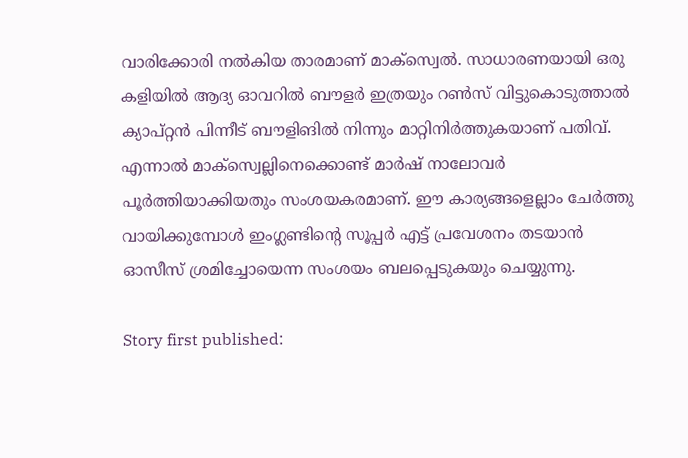വാരിക്കോരി നല്‍കിയ താരമാണ് മാക്‌സ്വെല്‍. സാധാരണയായി ഒരു കളിയില്‍ ആദ്യ ഓവറില്‍ ബൗളര്‍ ഇത്രയും റണ്‍സ് വിട്ടുകൊടുത്താല്‍ ക്യാപ്റ്റന്‍ പിന്നീട് ബൗളിങില്‍ നിന്നും മാറ്റിനിര്‍ത്തുകയാണ് പതിവ്. എന്നാല്‍ മാക്‌സ്വെല്ലിനെക്കൊണ്ട് മാര്‍ഷ് നാലോവര്‍ പൂര്‍ത്തിയാക്കിയതും സംശയകരമാണ്. ഈ കാര്യങ്ങളെല്ലാം ചേര്‍ത്തു വായിക്കുമ്പോള്‍ ഇംഗ്ലണ്ടിന്റെ സൂപ്പര്‍ എട്ട് പ്രവേശനം തടയാന്‍ ഓസീസ് ശ്രമിച്ചോയെന്ന സംശയം ബലപ്പെടുകയും ചെയ്യുന്നു.

Story first published: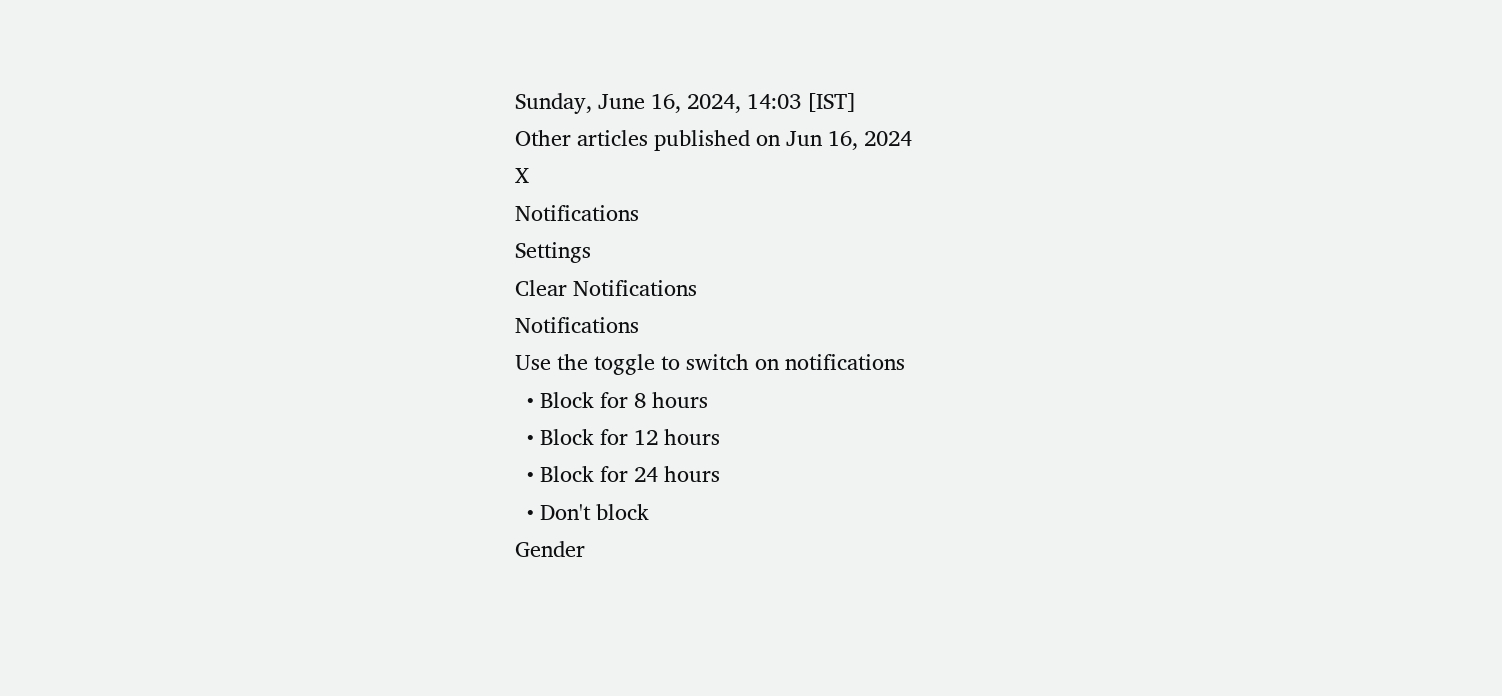Sunday, June 16, 2024, 14:03 [IST]
Other articles published on Jun 16, 2024
X
Notifications
Settings
Clear Notifications
Notifications
Use the toggle to switch on notifications
  • Block for 8 hours
  • Block for 12 hours
  • Block for 24 hours
  • Don't block
Gender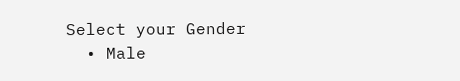Select your Gender
  • Male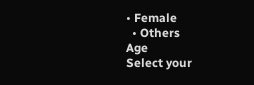• Female
  • Others
Age
Select your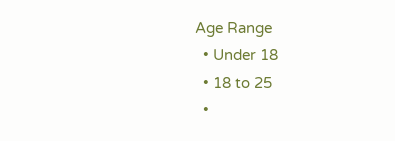Age Range
  • Under 18
  • 18 to 25
  •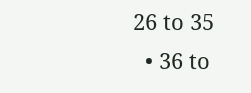26 to 35
  • 36 to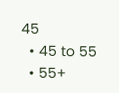45
  • 45 to 55
  • 55+